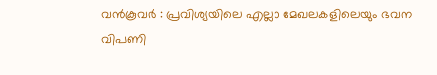വൻകൂവർ : പ്രവിശ്യയിലെ എല്ലാ മേഖലകളിലെയും ഭവന വിപണി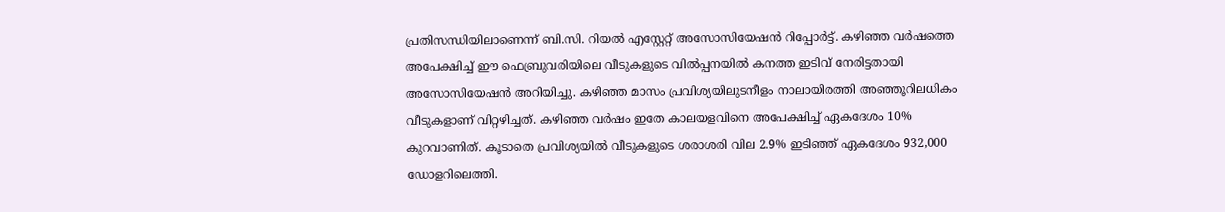പ്രതിസന്ധിയിലാണെന്ന് ബി.സി. റിയൽ എസ്റ്റേറ്റ് അസോസിയേഷൻ റിപ്പോർട്ട്. കഴിഞ്ഞ വർഷത്തെ അപേക്ഷിച്ച് ഈ ഫെബ്രുവരിയിലെ വീടുകളുടെ വിൽപ്പനയിൽ കനത്ത ഇടിവ് നേരിട്ടതായി അസോസിയേഷൻ അറിയിച്ചു. കഴിഞ്ഞ മാസം പ്രവിശ്യയിലുടനീളം നാലായിരത്തി അഞ്ഞൂറിലധികം വീടുകളാണ് വിറ്റഴിച്ചത്. കഴിഞ്ഞ വർഷം ഇതേ കാലയളവിനെ അപേക്ഷിച്ച് ഏകദേശം 10% കുറവാണിത്. കൂടാതെ പ്രവിശ്യയിൽ വീടുകളുടെ ശരാശരി വില 2.9% ഇടിഞ്ഞ് ഏകദേശം 932,000 ഡോളറിലെത്തി.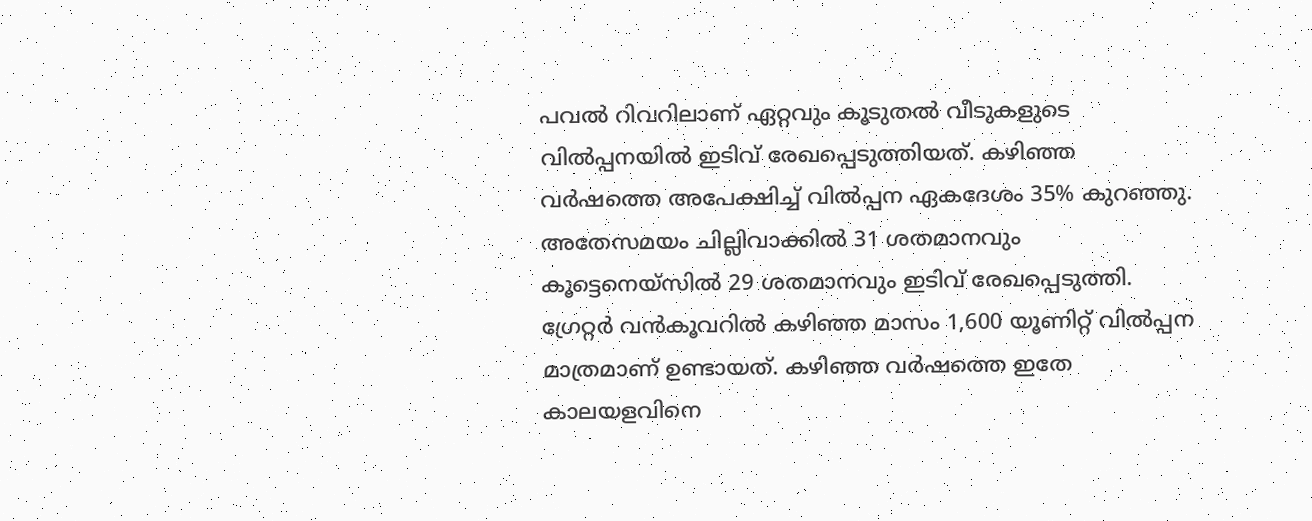പവൽ റിവറിലാണ് ഏറ്റവും കൂടുതൽ വീടുകളുടെ വിൽപ്പനയിൽ ഇടിവ് രേഖപ്പെടുത്തിയത്. കഴിഞ്ഞ വർഷത്തെ അപേക്ഷിച്ച് വിൽപ്പന ഏകദേശം 35% കുറഞ്ഞു. അതേസമയം ചില്ലിവാക്കിൽ 31 ശതമാനവും കൂട്ടെനെയ്സിൽ 29 ശതമാനവും ഇടിവ് രേഖപ്പെടുത്തി. ഗ്രേറ്റർ വൻകൂവറിൽ കഴിഞ്ഞ മാസം 1,600 യൂണിറ്റ് വിൽപ്പന മാത്രമാണ് ഉണ്ടായത്. കഴിഞ്ഞ വർഷത്തെ ഇതേ കാലയളവിനെ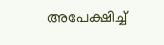അപേക്ഷിച്ച്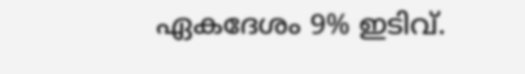ഏകദേശം 9% ഇടിവ്.